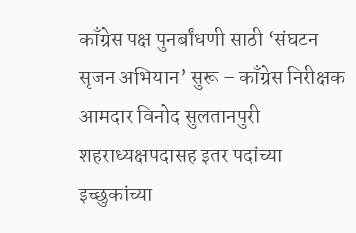काँग्रेस पक्ष पुनर्बांधणी साठी ‘संघटन सृजन अभियान’ सुरू – काँग्रेस निरीक्षक आमदार विनोद सुलतानपुरी
शहराध्यक्षपदासह इतर पदांच्या इच्छुकांच्या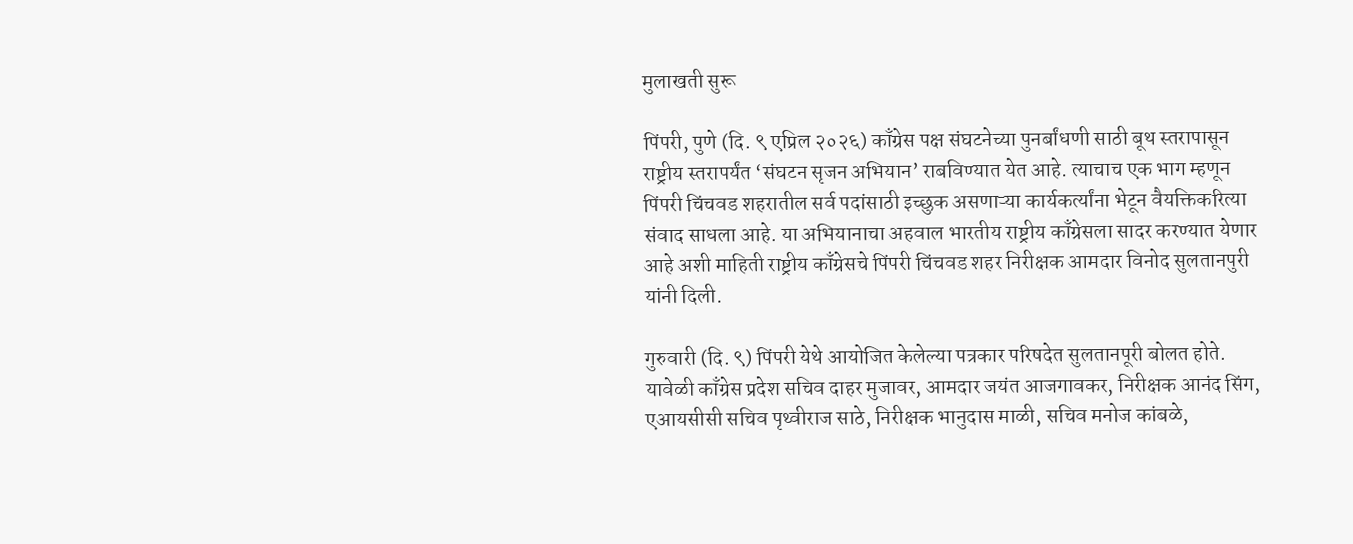मुलाखती सुरू

पिंपरी, पुणे (दि. ९ एप्रिल २०२६) काँग्रेस पक्ष संघटनेच्या पुनर्बांधणी साठी बूथ स्तरापासून राष्ट्रीय स्तरापर्यंत ‘संघटन सृजन अभियान’ राबविण्यात येत आहे. त्याचाच एक भाग म्हणून पिंपरी चिंचवड शहरातील सर्व पदांसाठी इच्छुक असणाऱ्या कार्यकर्त्यांना भेटून वैयक्तिकरित्या संवाद साधला आहे. या अभियानाचा अहवाल भारतीय राष्ट्रीय काँग्रेसला सादर करण्यात येणार आहे अशी माहिती राष्ट्रीय काँग्रेसचे पिंपरी चिंचवड शहर निरीक्षक आमदार विनोद सुलतानपुरी यांनी दिली.

गुरुवारी (दि. ९) पिंपरी येथे आयोजित केलेल्या पत्रकार परिषदेत सुलतानपूरी बोलत होते. यावेळी काँग्रेस प्रदेश सचिव दाहर मुजावर, आमदार जयंत आजगावकर, निरीक्षक आनंद सिंग, एआयसीसी सचिव पृथ्वीराज साठे, निरीक्षक भानुदास माळी, सचिव मनोज कांबळे,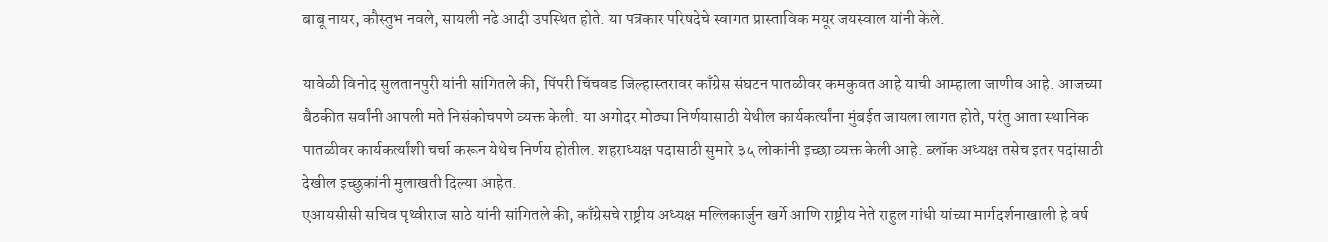बाबू नायर, कौस्तुभ नवले, सायली नढे आदी उपस्थित होते. या पत्रकार परिषदेचे स्वागत प्रास्ताविक मयूर जयस्वाल यांनी केले.

यावेळी विनोद सुलतानपुरी यांनी सांगितले की, पिंपरी चिंचवड जिल्हास्तरावर काँग्रेस संघटन पातळीवर कमकुवत आहे याची आम्हाला जाणीव आहे. आजच्या बैठकीत सर्वांनी आपली मते निसंकोचपणे व्यक्त केली. या अगोदर मोठ्या निर्णयासाठी येथील कार्यकर्त्यांना मुंबईत जायला लागत होते, परंतु आता स्थानिक पातळीवर कार्यकर्त्यांशी चर्चा करून येथेच निर्णय होतील. शहराध्यक्ष पदासाठी सुमारे ३५ लोकांनी इच्छा व्यक्त केली आहे. ब्लॉक अध्यक्ष तसेच इतर पदांसाठी देखील इच्छुकांनी मुलाखती दिल्या आहेत.
एआयसीसी सचिव पृथ्वीराज साठे यांनी सांगितले की, काँग्रेसचे राष्ट्रीय अध्यक्ष मल्लिकार्जुन खर्गे आणि राष्ट्रीय नेते राहुल गांधी यांच्या मार्गदर्शनाखाली हे वर्ष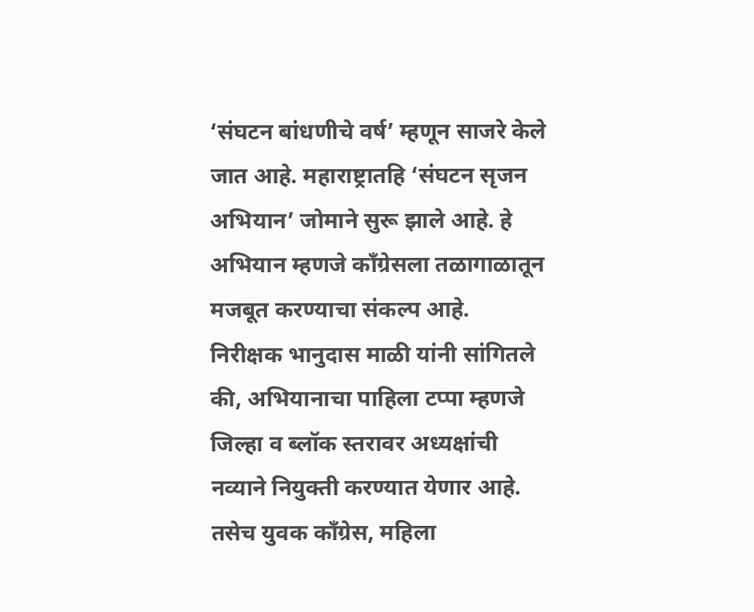‘संघटन बांधणीचे वर्ष’ म्हणून साजरे केले जात आहे. महाराष्ट्रातहि ‘संघटन सृजन अभियान’ जोमाने सुरू झाले आहे. हे अभियान म्हणजे काँग्रेसला तळागाळातून मजबूत करण्याचा संकल्प आहे.
निरीक्षक भानुदास माळी यांनी सांगितले की, अभियानाचा पाहिला टप्पा म्हणजे जिल्हा व ब्लॉक स्तरावर अध्यक्षांची नव्याने नियुक्ती करण्यात येणार आहे. तसेच युवक काँग्रेस, महिला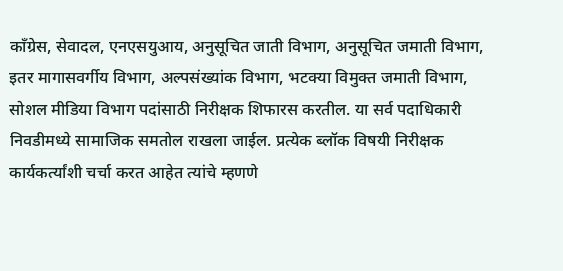काँग्रेस, सेवादल, एनएसयुआय, अनुसूचित जाती विभाग, अनुसूचित जमाती विभाग, इतर मागासवर्गीय विभाग, अल्पसंख्यांक विभाग, भटक्या विमुक्त जमाती विभाग, सोशल मीडिया विभाग पदांसाठी निरीक्षक शिफारस करतील. या सर्व पदाधिकारी निवडीमध्ये सामाजिक समतोल राखला जाईल. प्रत्येक ब्लॉक विषयी निरीक्षक कार्यकर्त्यांशी चर्चा करत आहेत त्यांचे म्हणणे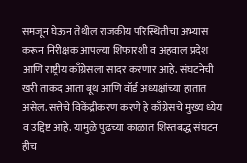समजून घेऊन तेथील राजकीय परिस्थितीचा अभ्यास करून निरीक्षक आपल्या शिफारशी व अहवाल प्रदेश आणि राष्ट्रीय काँग्रेसला सादर करणार आहे. संघटनेची खरी ताकद आता बूथ आणि वॉर्ड अध्यक्षांच्या हातात असेल. सत्तेचे विकेंद्रीकरण करणे हे काँग्रेसचे मुख्य ध्येय व उद्दिष्ट आहे. यामुळे पुढच्या काळात शिस्तबद्ध संघटन हीच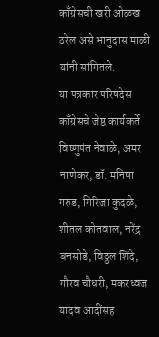काँग्रेसची खरी ओळख ठरेल असे भानुदास माळी यांनी सांगितले.
या पत्रकार परिषदेस काँग्रेसचे जेष्ठ कार्यकर्ते विष्णुपंत नेवाळे, अमर नाणेकर, डॉ. मनिषा गरुड, गिरिजा कुदळे, शीतल कोतवाल, नरेंद्र बनसोडे, विठ्ठल शिंदे, गौरव चौधरी, मकरध्वज यादव आदींसह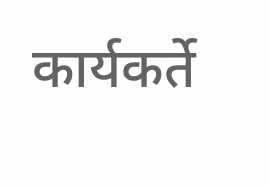कार्यकर्ते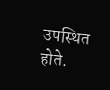उपस्थित होते.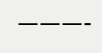———-